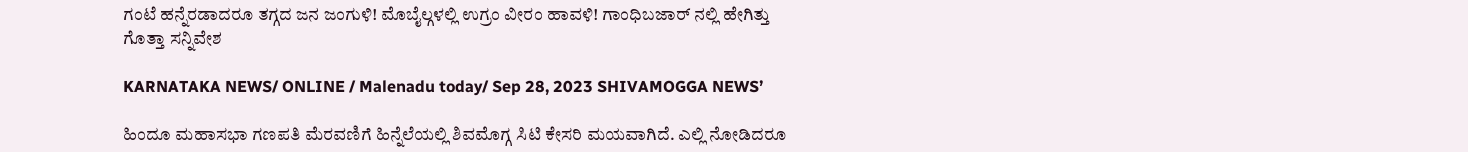ಗಂಟೆ ಹನ್ನೆರಡಾದರೂ ತಗ್ಗದ ಜನ ಜಂಗುಳಿ! ಮೊಬೈಲ್ಗಳಲ್ಲಿ ಉಗ್ರಂ ವೀರಂ ಹಾವಳಿ! ಗಾಂಧಿಬಜಾರ್ ನಲ್ಲಿ ಹೇಗಿತ್ತು ಗೊತ್ತಾ ಸನ್ನಿವೇಶ

KARNATAKA NEWS/ ONLINE / Malenadu today/ Sep 28, 2023 SHIVAMOGGA NEWS’

ಹಿಂದೂ ಮಹಾಸಭಾ ಗಣಪತಿ ಮೆರವಣಿಗೆ ಹಿನ್ನೆಲೆಯಲ್ಲಿ ಶಿವಮೊಗ್ಗ ಸಿಟಿ ಕೇಸರಿ ಮಯವಾಗಿದೆ. ಎಲ್ಲಿ ನೋಡಿದರೂ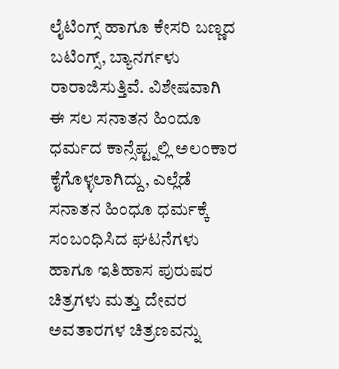ಲೈಟಿಂಗ್ಸ್ ಹಾಗೂ ಕೇಸರಿ ಬಣ್ಣದ ಬಟಿಂಗ್ಸ್, ಬ್ಯಾನರ್ಗಳು ರಾರಾಜಿಸುತ್ತಿವೆ. ವಿಶೇಷವಾಗಿ ಈ ಸಲ ಸನಾತನ ಹಿಂದೂ ಧರ್ಮದ ಕಾನ್ಸೆಪ್ಟ್ನಲ್ಲಿ ಅಲಂಕಾರ ಕೈಗೊಳ್ಳಲಾಗಿದ್ದು, ಎಲ್ಲೆಡೆ ಸನಾತನ ಹಿಂಧೂ ಧರ್ಮಕ್ಕೆ ಸಂಬಂಧಿಸಿದ ಘಟನೆಗಳು ಹಾಗೂ ಇತಿಹಾಸ ಪುರುಷರ ಚಿತ್ರಗಳು ಮತ್ತು ದೇವರ ಅವತಾರಗಳ ಚಿತ್ರಣವನ್ನು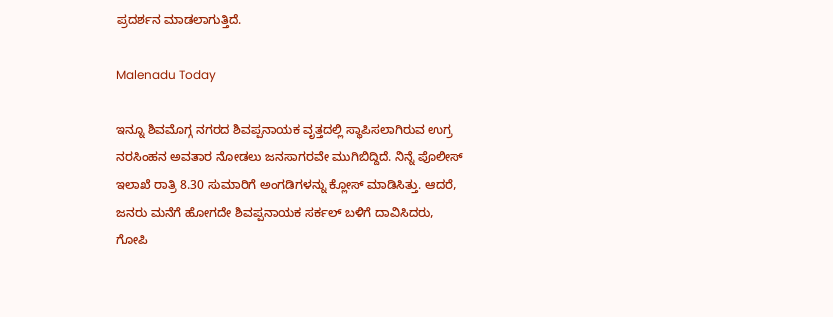ಪ್ರದರ್ಶನ ಮಾಡಲಾಗುತ್ತಿದೆ.

Malenadu Today

ಇನ್ನೂ ಶಿವಮೊಗ್ಗ ನಗರದ ಶಿವಪ್ಪನಾಯಕ ವೃತ್ತದಲ್ಲಿ ಸ್ಥಾಪಿಸಲಾಗಿರುವ ಉಗ್ರ ನರಸಿಂಹನ ಅವತಾರ ನೋಡಲು ಜನಸಾಗರವೇ ಮುಗಿಬಿದ್ದಿದೆ. ನಿನ್ನೆ ಪೊಲೀಸ್ ಇಲಾಖೆ ರಾತ್ರಿ 8.30 ಸುಮಾರಿಗೆ ಅಂಗಡಿಗಳನ್ನು ಕ್ಲೋಸ್ ಮಾಡಿಸಿತ್ತು. ಆದರೆ, ಜನರು ಮನೆಗೆ ಹೋಗದೇ ಶಿವಪ್ಪನಾಯಕ ಸರ್ಕಲ್ ಬಳಿಗೆ ದಾವಿಸಿದರು, ಗೋಪಿ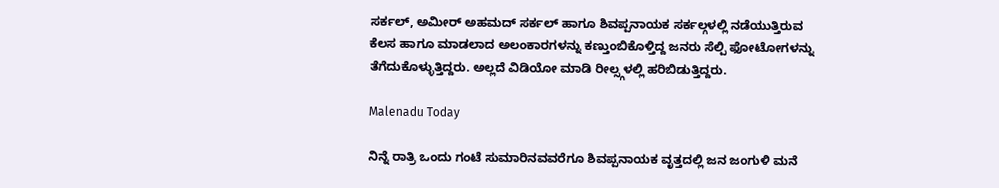ಸರ್ಕಲ್, ಅಮೀರ್ ಅಹಮದ್ ಸರ್ಕಲ್ ಹಾಗೂ ಶಿವಪ್ಪನಾಯಕ ಸರ್ಕಲ್ಗಳಲ್ಲಿ ನಡೆಯುತ್ತಿರುವ ಕೆಲಸ ಹಾಗೂ ಮಾಡಲಾದ ಅಲಂಕಾರಗಳನ್ನು ಕಣ್ತುಂಬಿಕೊಳ್ತಿದ್ದ ಜನರು ಸೆಲ್ಪಿ ಫೋಟೋಗಳನ್ನು ತೆಗೆದುಕೊಳ್ಳುತ್ತಿದ್ದರು. ಅಲ್ಲದೆ ವಿಡಿಯೋ ಮಾಡಿ ರೀಲ್ಸ್ಗಳಲ್ಲಿ ಹರಿಬಿಡುತ್ತಿದ್ದರು.

Malenadu Today

ನಿನ್ನೆ ರಾತ್ರಿ ಒಂದು ಗಂಟೆ ಸುಮಾರಿನವವರೆಗೂ ಶಿವಪ್ಪನಾಯಕ ವೃತ್ತದಲ್ಲಿ ಜನ ಜಂಗುಳಿ ಮನೆ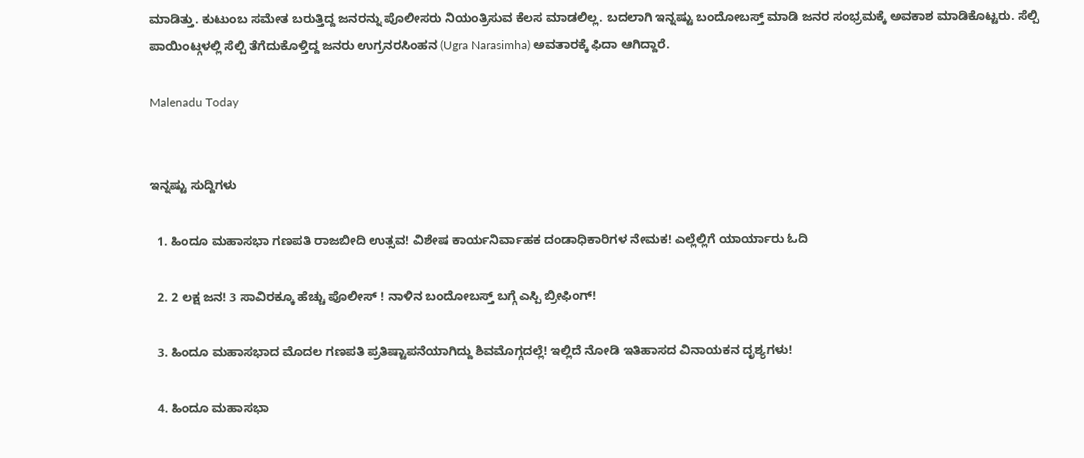ಮಾಡಿತ್ತು. ಕುಟುಂಬ ಸಮೇತ ಬರುತ್ತಿದ್ದ ಜನರನ್ನು ಪೊಲೀಸರು ನಿಯಂತ್ರಿಸುವ ಕೆಲಸ ಮಾಡಲಿಲ್ಲ. ಬದಲಾಗಿ ಇನ್ನಷ್ಟು ಬಂದೋಬಸ್ತ್ ಮಾಡಿ ಜನರ ಸಂಭ್ರಮಕ್ಕೆ ಅವಕಾಶ ಮಾಡಿಕೊಟ್ಟರು. ಸೆಲ್ಪಿ  ಪಾಯಿಂಟ್ಗಳಲ್ಲಿ ಸೆಲ್ಪಿ ತೆಗೆದುಕೊಳ್ತಿದ್ದ ಜನರು ಉಗ್ರನರಸಿಂಹನ (Ugra Narasimha) ಅವತಾರಕ್ಕೆ ಫಿದಾ ಆಗಿದ್ದಾರೆ.

Malenadu Today


ಇನ್ನಷ್ಟು ಸುದ್ದಿಗಳು

  1. ಹಿಂದೂ ಮಹಾಸಭಾ ಗಣಪತಿ ರಾಜಬೀದಿ ಉತ್ಸವ! ವಿಶೇಷ ಕಾರ್ಯನಿರ್ವಾಹಕ ದಂಡಾಧಿಕಾರಿಗಳ ನೇಮಕ! ಎಲ್ಲೆಲ್ಲಿಗೆ ಯಾರ್ಯಾರು ಓದಿ

  2. 2 ಲಕ್ಷ ಜನ! 3 ಸಾವಿರಕ್ಕೂ ಹೆಚ್ಚು ಪೊಲೀಸ್ ! ನಾಳಿನ ಬಂದೋಬಸ್ತ್ ಬಗ್ಗೆ ಎಸ್ಪಿ ಬ್ರೀಫಿಂಗ್!

  3. ಹಿಂದೂ ಮಹಾಸಭಾದ ಮೊದಲ ಗಣಪತಿ ಪ್ರತಿಷ್ಟಾಪನೆಯಾಗಿದ್ದು ಶಿವಮೊಗ್ಗದಲ್ಲೆ! ಇಲ್ಲಿದೆ ನೋಡಿ ಇತಿಹಾಸದ ವಿನಾಯಕನ ದೃಶ್ಯಗಳು!

  4. ಹಿಂದೂ ಮಹಾಸಭಾ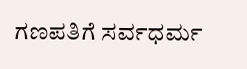ಗಣಪತಿಗೆ ಸರ್ವಧರ್ಮ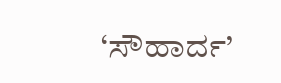‘ಸೌಹಾರ್ದ’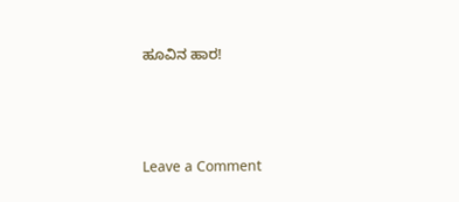ಹೂವಿನ ಹಾರ!




Leave a Comment